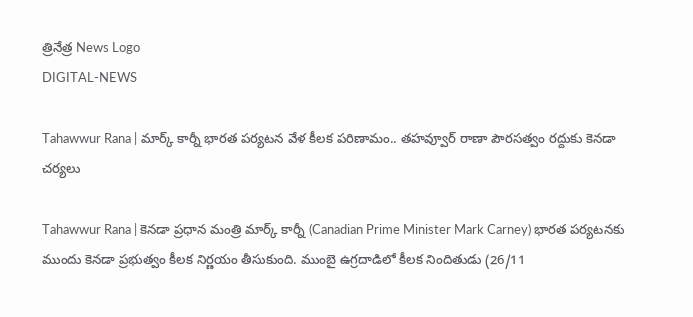త్రినేత్ర News Logo
DIGITAL-NEWS

Tahawwur Rana | మార్క్ కార్నీ భార‌త ప‌ర్య‌ట‌న వేళ కీల‌క ప‌రిణామం.. త‌హ‌వ్వూర్ రాణా పౌర‌స‌త్వం ర‌ద్దుకు కెన‌డా చ‌ర్య‌లు

Tahawwur Rana | కెనడా ప్రధాన మంత్రి మార్క్ కార్నీ (Canadian Prime Minister Mark Carney) భారత పర్యటనకు ముందు కెన‌డా ప్ర‌భుత్వం కీల‌క నిర్ణ‌యం తీసుకుంది. ముంబై ఉగ్రదాడిలో కీల‌క నిందితుడు (26/11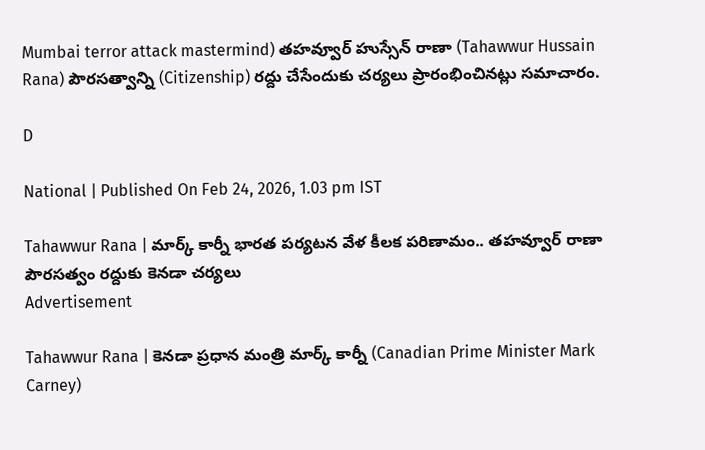Mumbai terror attack mastermind) తహవ్వూర్ హుస్సేన్ రాణా (Tahawwur Hussain Rana) పౌరసత్వాన్ని (Citizenship) రద్దు చేసేందుకు చర్యలు ప్రారంభించినట్లు సమాచారం.

D

National | Published On Feb 24, 2026, 1.03 pm IST

Tahawwur Rana | మార్క్ కార్నీ భార‌త ప‌ర్య‌ట‌న వేళ కీల‌క ప‌రిణామం.. త‌హ‌వ్వూర్ రాణా పౌర‌స‌త్వం ర‌ద్దుకు కెన‌డా చ‌ర్య‌లు
Advertisement

Tahawwur Rana | కెనడా ప్రధాన మంత్రి మార్క్ కార్నీ (Canadian Prime Minister Mark Carney)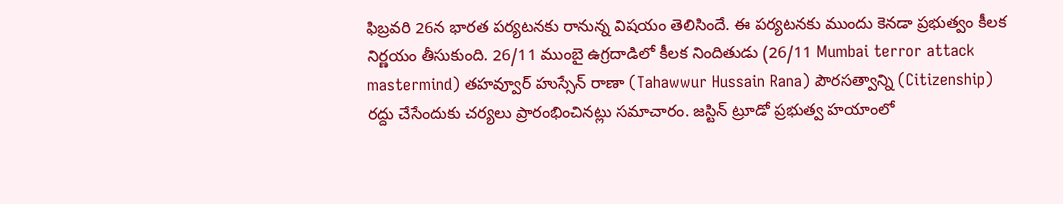ఫిబ్రవరి 26న భారత పర్యటనకు రానున్న విష‌యం తెలిసిందే. ఈ ప‌ర్య‌ట‌న‌కు ముందు కెన‌డా ప్ర‌భుత్వం కీల‌క నిర్ణ‌యం తీసుకుంది. 26/11 ముంబై ఉగ్రదాడిలో కీల‌క నిందితుడు (26/11 Mumbai terror attack mastermind) తహవ్వూర్ హుస్సేన్ రాణా (Tahawwur Hussain Rana) పౌరసత్వాన్ని (Citizenship) రద్దు చేసేందుకు చర్యలు ప్రారంభించినట్లు సమాచారం. జ‌స్టిన్ ట్రూడో ప్ర‌భుత్వ హ‌యాంలో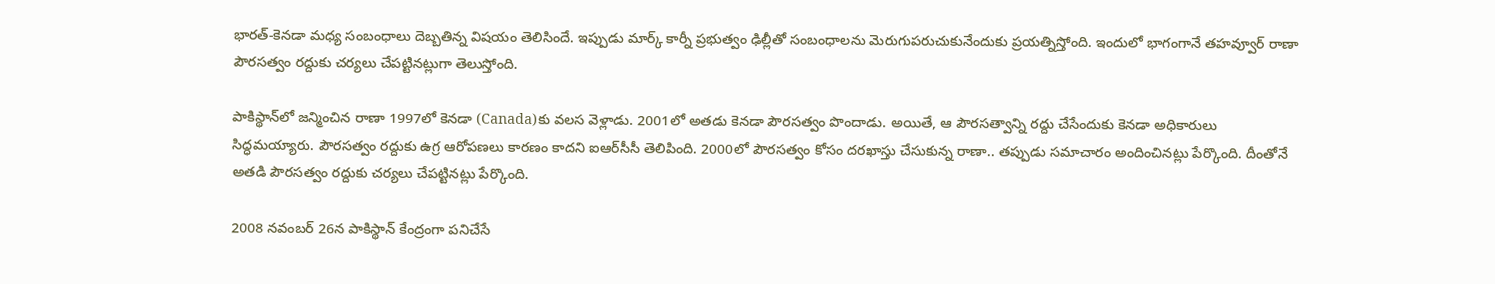భార‌త్‌-కెన‌డా మ‌ధ్య సంబంధాలు దెబ్బ‌తిన్న విష‌యం తెలిసిందే. ఇప్పుడు మార్క్ కార్నీ ప్ర‌భుత్వం ఢిల్లీతో సంబంధాల‌ను మెరుగుప‌రుచుకునేందుకు ప్ర‌య‌త్నిస్తోంది. ఇందులో భాగంగానే త‌హ‌వ్వూర్ రాణా పౌర‌స‌త్వం ర‌ద్దుకు చ‌ర్య‌లు చేప‌ట్టిన‌ట్లుగా తెలుస్తోంది.

పాకిస్థాన్‌లో జ‌న్మించిన రాణా 1997లో కెన‌డా (Canada)కు వ‌ల‌స వెళ్లాడు. 2001లో అత‌డు కెన‌డా పౌర‌స‌త్వం పొందాడు. అయితే, ఆ పౌర‌సత్వాన్ని ర‌ద్దు చేసేందుకు కెన‌డా అధికారులు సిద్ధ‌మ‌య్యారు. పౌర‌స‌త్వం ర‌ద్దుకు ఉగ్ర ఆరోప‌ణ‌లు కార‌ణం కాద‌ని ఐఆర్‌సీసీ తెలిపింది. 2000లో పౌర‌స‌త్వం కోసం ద‌ర‌ఖాస్తు చేసుకున్న రాణా.. త‌ప్పుడు స‌మాచారం అందించిన‌ట్లు పేర్కొంది. దీంతోనే అత‌డి పౌర‌స‌త్వం ర‌ద్దుకు చ‌ర్య‌లు చేప‌ట్టిన‌ట్లు పేర్కొంది.

2008 నవంబర్‌ 26న పాకిస్థాన్‌ కేంద్రంగా పనిచేసే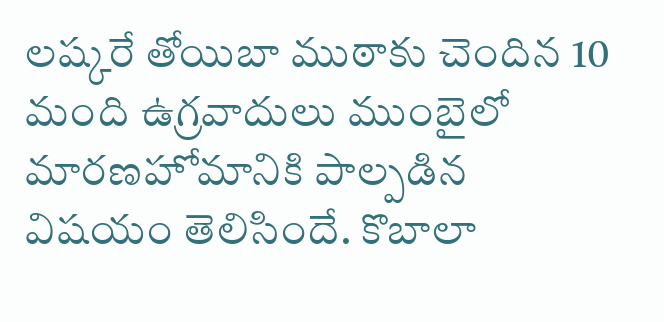లష్కరే తోయిబా ముఠాకు చెందిన 10 మంది ఉగ్రవాదులు ముంబైలో మారణహోమానికి పాల్పడిన విష‌యం తెలిసిందే. కొబాలా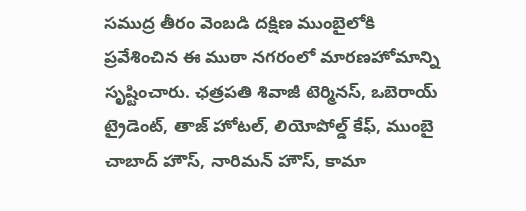సముద్ర తీరం వెంబడి దక్షిణ ముంబైలోకి ప్రవేశించిన ఈ ముఠా నగరంలో మారణహోమాన్ని సృష్టించారు. ఛత్రపతి శివాజీ టెర్మినస్, ఒబెరాయ్‌ ట్రైడెంట్‌, తాజ్‌ హోటల్‌, లియోపోల్డ్‌ కేఫ్‌, ముంబై చాబాద్‌ హౌస్‌, నారిమన్‌ హౌస్‌, కామా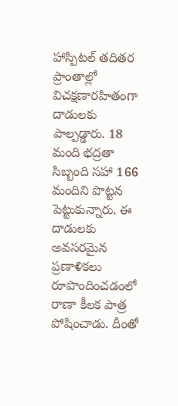హాస్పిటల్‌ తదితర ప్రాంతాల్లో విచక్షణారహితంగా దాడులకు పాల్పడ్డారు. 18 మంది భద్రతా సిబ్బంది సహా 166 మందిని పొట్టన పెట్టుకున్నారు. ఈ దాడులకు అవసరమైన ప్రణాళికలు రూపొందించడంలో రాణా కీలక పాత్ర పోషించాడు. దీంతో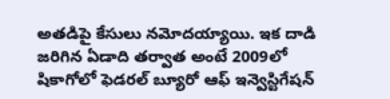అతడిపై కేసులు నమోదయ్యాయి. ఇక దాడి జరిగిన ఏడాది తర్వాత అంటే 2009లో షికాగోలో ఫెడరల్‌ బ్యూరో ఆఫ్‌ ఇన్వెస్టిగేషన్‌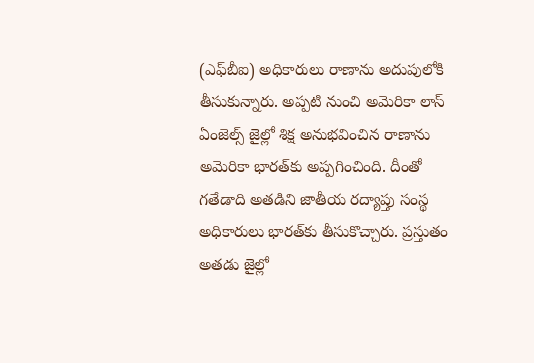(ఎఫ్‌బీఐ) అధికారులు రాణాను అదుపులోకి తీసుకున్నారు. అప్ప‌టి నుంచి అమెరికా లాస్‌ ఏంజెల్స్‌ జైల్లో శిక్ష అనుభ‌వించిన రాణాను అమెరికా భార‌త్‌కు అప్ప‌గించింది. దీంతో గ‌తేడాది అత‌డిని జాతీయ ర‌ద్యాప్తు సంస్థ అధికారులు భార‌త్‌కు తీసుకొచ్చారు. ప్ర‌స్తుతం అత‌డు జైల్లో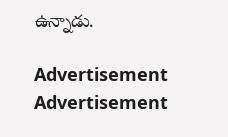ఉన్నాడు.

Advertisement
Advertisement